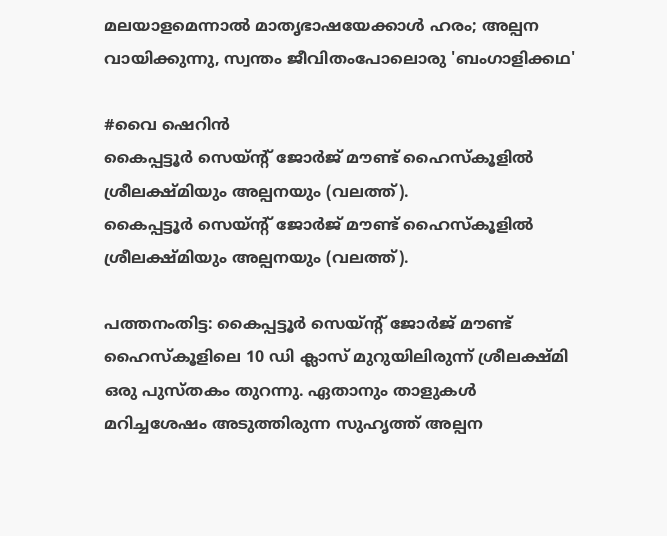മലയാളമെന്നാല്‍ മാതൃഭാഷയേക്കാള്‍ ഹരം; അല്പന വായിക്കുന്നു, സ്വന്തം ജീവിതംപോലൊരു 'ബംഗാളിക്കഥ'

#വൈ ഷെറിന്‍
കൈപ്പട്ടൂർ സെയ്ന്റ് ജോർജ് മൗണ്ട് ഹൈസ്‌കൂളിൽ ശ്രീലക്ഷ്മിയും അല്പനയും (വലത്ത്).
കൈപ്പട്ടൂർ സെയ്ന്റ് ജോർജ് മൗണ്ട് ഹൈസ്‌കൂളിൽ ശ്രീലക്ഷ്മിയും അല്പനയും (വലത്ത്).

പത്തനംതിട്ട: കൈപ്പട്ടൂര്‍ സെയ്ന്റ് ജോര്‍ജ് മൗണ്ട് ഹൈസ്‌കൂളിലെ 10 ഡി ക്ലാസ് മുറുയിലിരുന്ന് ശ്രീലക്ഷ്മി ഒരു പുസ്തകം തുറന്നു. ഏതാനും താളുകള്‍ മറിച്ചശേഷം അടുത്തിരുന്ന സുഹൃത്ത് അല്പന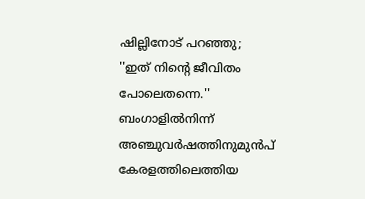ഷില്ലിനോട് പറഞ്ഞു; ''ഇത് നിന്റെ ജീവിതം പോലെതന്നെ.'' ബംഗാളില്‍നിന്ന് അഞ്ചുവര്‍ഷത്തിനുമുന്‍പ് കേരളത്തിലെത്തിയ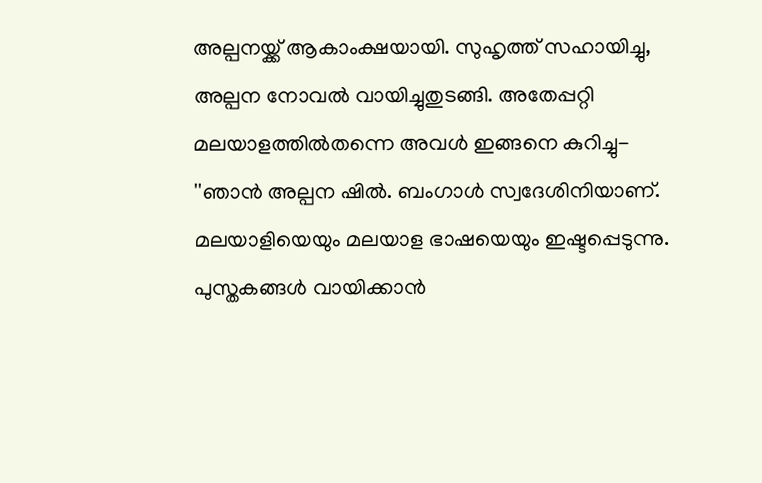അല്പനയ്ക്ക് ആകാംക്ഷയായി. സുഹൃത്ത് സഹായിച്ചു, അല്പന നോവല്‍ വായിച്ചുതുടങ്ങി. അതേപ്പറ്റി മലയാളത്തില്‍തന്നെ അവള്‍ ഇങ്ങനെ കുറിച്ചു- ''ഞാന്‍ അല്പന ഷില്‍. ബംഗാള്‍ സ്വദേശിനിയാണ്. മലയാളിയെയും മലയാള ഭാഷയെയും ഇഷ്ടപ്പെടുന്നു. പുസ്തകങ്ങള്‍ വായിക്കാന്‍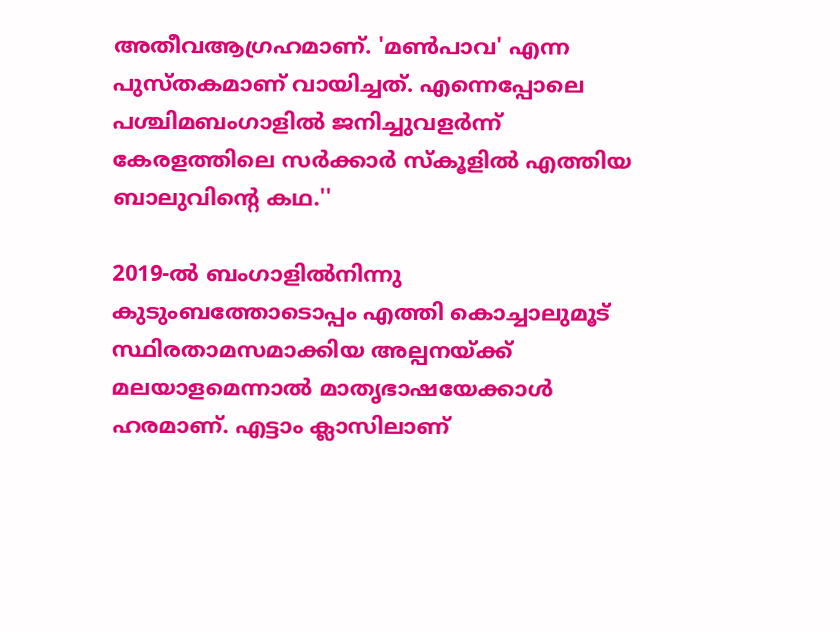അതീവആഗ്രഹമാണ്. 'മണ്‍പാവ' എന്ന പുസ്തകമാണ് വായിച്ചത്. എന്നെപ്പോലെ പശ്ചിമബംഗാളില്‍ ജനിച്ചുവളര്‍ന്ന് കേരളത്തിലെ സര്‍ക്കാര്‍ സ്‌കൂളില്‍ എത്തിയ ബാലുവിന്റെ കഥ.''

2019-ല്‍ ബംഗാളില്‍നിന്നു കുടുംബത്തോടൊപ്പം എത്തി കൊച്ചാലുമൂട് സ്ഥിരതാമസമാക്കിയ അല്പനയ്ക്ക് മലയാളമെന്നാല്‍ മാതൃഭാഷയേക്കാള്‍ ഹരമാണ്. എട്ടാം ക്ലാസിലാണ്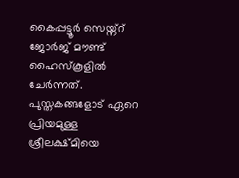കൈപ്പട്ടൂര്‍ സെയ്ന്റ് ജോര്‍ജ് മൗണ്ട് ഹൈസ്‌കൂളില്‍ ചേര്‍ന്നത്. പുസ്തകങ്ങളോട് ഏറെ പ്രിയമുള്ള ശ്രീലക്ഷ്മിയെ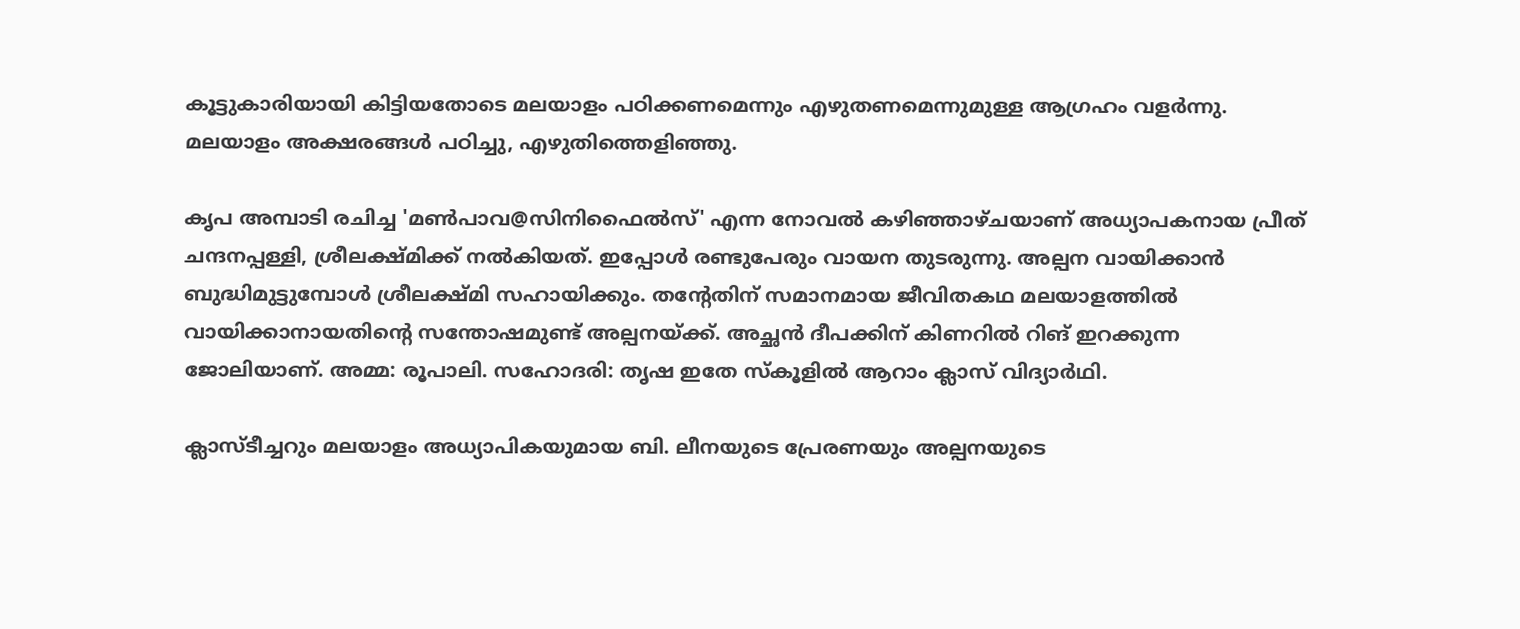കൂട്ടുകാരിയായി കിട്ടിയതോടെ മലയാളം പഠിക്കണമെന്നും എഴുതണമെന്നുമുള്ള ആഗ്രഹം വളര്‍ന്നു. മലയാളം അക്ഷരങ്ങള്‍ പഠിച്ചു, എഴുതിത്തെളിഞ്ഞു.

കൃപ അമ്പാടി രചിച്ച 'മണ്‍പാവ@സിനിഫൈല്‍സ്' എന്ന നോവല്‍ കഴിഞ്ഞാഴ്ചയാണ് അധ്യാപകനായ പ്രീത് ചന്ദനപ്പള്ളി, ശ്രീലക്ഷ്മിക്ക് നല്‍കിയത്. ഇപ്പോള്‍ രണ്ടുപേരും വായന തുടരുന്നു. അല്പന വായിക്കാന്‍ ബുദ്ധിമുട്ടുമ്പോള്‍ ശ്രീലക്ഷ്മി സഹായിക്കും. തന്റേതിന് സമാനമായ ജീവിതകഥ മലയാളത്തില്‍ വായിക്കാനായതിന്റെ സന്തോഷമുണ്ട് അല്പനയ്ക്ക്. അച്ഛന്‍ ദീപക്കിന് കിണറില്‍ റിങ് ഇറക്കുന്ന ജോലിയാണ്. അമ്മ: രൂപാലി. സഹോദരി: തൃഷ ഇതേ സ്‌കൂളില്‍ ആറാം ക്ലാസ് വിദ്യാര്‍ഥി.

ക്ലാസ്ടീച്ചറും മലയാളം അധ്യാപികയുമായ ബി. ലീനയുടെ പ്രേരണയും അല്പനയുടെ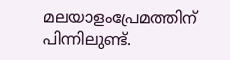മലയാളംപ്രേമത്തിന് പിന്നിലുണ്ട്.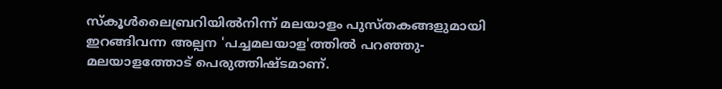സ്‌കൂള്‍ലൈബ്രറിയില്‍നിന്ന് മലയാളം പുസ്തകങ്ങളുമായി ഇറങ്ങിവന്ന അല്പന 'പച്ചമലയാള'ത്തില്‍ പറഞ്ഞു- മലയാളത്തോട് പെരുത്തിഷ്ടമാണ്.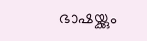ഭാഷയ്ക്കും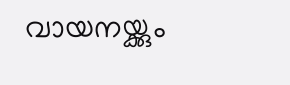വായനയ്ക്കും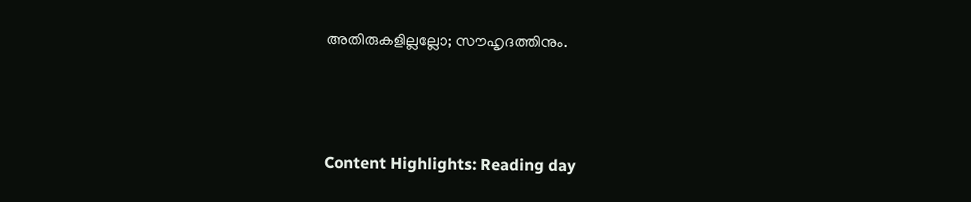അതിരുകളില്ലല്ലോ; സൗഹൃദത്തിനും.




Content Highlights: Reading day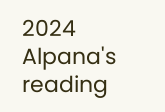2024 Alpana's reading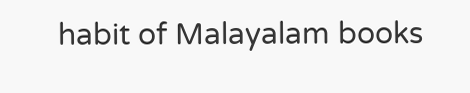habit of Malayalam books